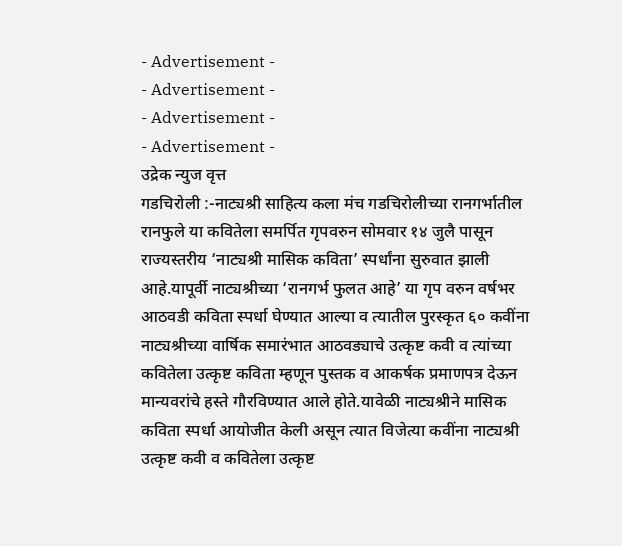- Advertisement -
- Advertisement -
- Advertisement -
- Advertisement -
उद्रेक न्युज वृत्त
गडचिरोली :-नाट्यश्री साहित्य कला मंच गडचिरोलीच्या रानगर्भातील रानफुले या कवितेला समर्पित गृपवरुन सोमवार १४ जुलै पासून राज्यस्तरीय ‘नाट्यश्री मासिक कविता’ स्पर्धांना सुरुवात झाली आहे.यापूर्वी नाट्यश्रीच्या ‘रानगर्भ फुलत आहे’ या गृप वरुन वर्षभर आठवडी कविता स्पर्धा घेण्यात आल्या व त्यातील पुरस्कृत ६० कवींना नाट्यश्रीच्या वार्षिक समारंभात आठवड्याचे उत्कृष्ट कवी व त्यांच्या कवितेला उत्कृष्ट कविता म्हणून पुस्तक व आकर्षक प्रमाणपत्र देऊन मान्यवरांचे हस्ते गौरविण्यात आले होते.यावेळी नाट्यश्रीने मासिक कविता स्पर्धा आयोजीत केली असून त्यात विजेत्या कवींना नाट्यश्री उत्कृष्ट कवी व कवितेला उत्कृष्ट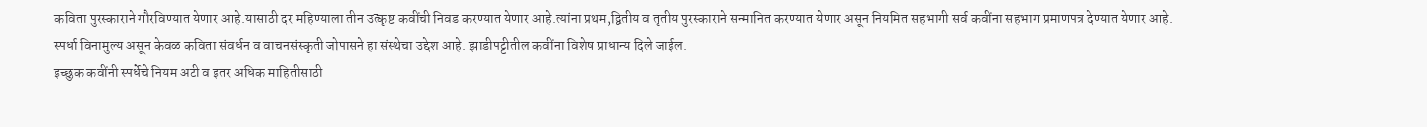कविता पुरस्काराने गौरविण्यात येणार आहे.यासाठी दर महिण्याला तीन उत्कृष्ट कवींची निवड करण्यात येणार आहे.त्यांना प्रथम,द्वितीय व तृतीय पुरस्काराने सन्मानित करण्यात येणार असून नियमित सहभागी सर्व कवींना सहभाग प्रमाणपत्र देण्यात येणार आहे. स्पर्धा विनामुल्य असून केवळ कविता संवर्धन व वाचनसंस्कृती जोपासने हा संस्थेचा उद्देश आहे. झाडीपट्टीतील कवींना विशेष प्राधान्य दिले जाईल.
इच्छुक कवींनी स्पर्धेचे नियम अटी व इतर अधिक माहितीसाठी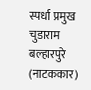स्पर्धा प्रमुख चुडाराम बल्हारपुरे (नाटककार)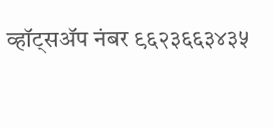व्हॉट्सॲप नंबर ९६२३६६३४३५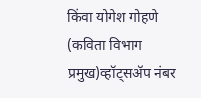किंवा योगेश गोहणे (कविता विभाग प्रमुख)व्हॉट्सॲप नंबर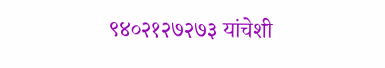९४०२१२७२७३ यांचेशी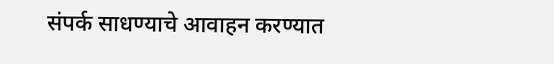संपर्क साधण्याचे आवाहन करण्यात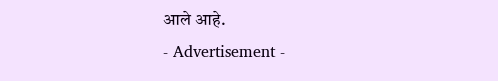आले आहे.
- Advertisement -